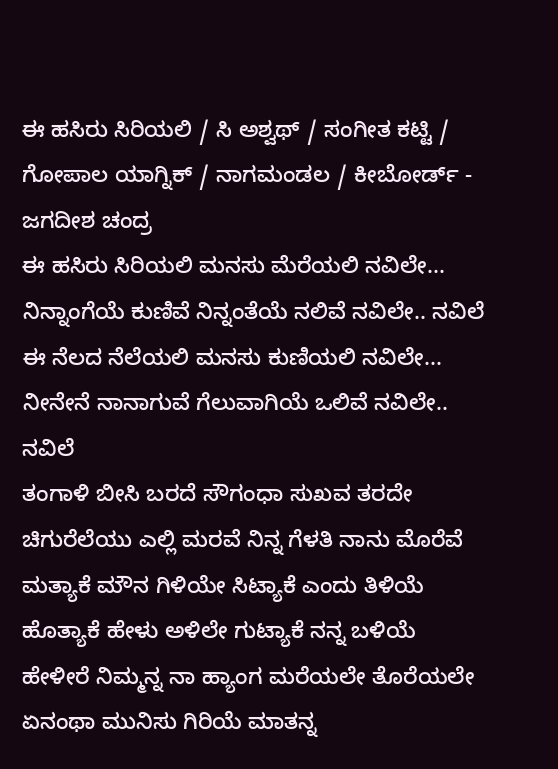ಈ ಹಸಿರು ಸಿರಿಯಲಿ / ಸಿ ಅಶ್ವಥ್ / ಸಂಗೀತ ಕಟ್ಟಿ / ಗೋಪಾಲ ಯಾಗ್ನಿಕ್ / ನಾಗಮಂಡಲ / ಕೀಬೋರ್ಡ್ - ಜಗದೀಶ ಚಂದ್ರ
ಈ ಹಸಿರು ಸಿರಿಯಲಿ ಮನಸು ಮೆರೆಯಲಿ ನವಿಲೇ...
ನಿನ್ನಾಂಗೆಯೆ ಕುಣಿವೆ ನಿನ್ನಂತೆಯೆ ನಲಿವೆ ನವಿಲೇ.. ನವಿಲೆ
ಈ ನೆಲದ ನೆಲೆಯಲಿ ಮನಸು ಕುಣಿಯಲಿ ನವಿಲೇ...
ನೀನೇನೆ ನಾನಾಗುವೆ ಗೆಲುವಾಗಿಯೆ ಒಲಿವೆ ನವಿಲೇ.. ನವಿಲೆ
ತಂಗಾಳಿ ಬೀಸಿ ಬರದೆ ಸೌಗಂಧಾ ಸುಖವ ತರದೇ
ಚಿಗುರೆಲೆಯು ಎಲ್ಲಿ ಮರವೆ ನಿನ್ನ ಗೆಳತಿ ನಾನು ಮೊರೆವೆ
ಮತ್ಯಾಕೆ ಮೌನ ಗಿಳಿಯೇ ಸಿಟ್ಯಾಕೆ ಎಂದು ತಿಳಿಯೆ
ಹೊತ್ಯಾಕೆ ಹೇಳು ಅಳಿಲೇ ಗುಟ್ಯಾಕೆ ನನ್ನ ಬಳಿಯೆ
ಹೇಳೀರೆ ನಿಮ್ಮನ್ನ ನಾ ಹ್ಯಾಂಗ ಮರೆಯಲೇ ತೊರೆಯಲೇ
ಏನಂಥಾ ಮುನಿಸು ಗಿರಿಯೆ ಮಾತನ್ನ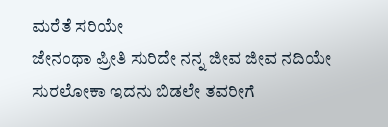ಮರೆತೆ ಸರಿಯೇ
ಜೇನಂಥಾ ಪ್ರೀತಿ ಸುರಿದೇ ನನ್ನ ಜೀವ ಜೀವ ನದಿಯೇ
ಸುರಲೋಕಾ ಇದನು ಬಿಡಲೇ ತವರೀಗೆ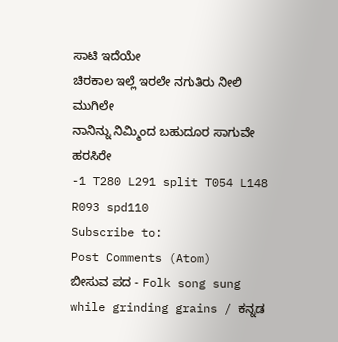ಸಾಟಿ ಇದೆಯೇ
ಚಿರಕಾಲ ಇಲ್ಲೆ ಇರಲೇ ನಗುತಿರು ನೀಲಿ ಮುಗಿಲೇ
ನಾನಿನ್ನು ನಿಮ್ಮಿಂದ ಬಹುದೂರ ಸಾಗುವೇ ಹರಸಿರೇ
-1 T280 L291 split T054 L148 R093 spd110
Subscribe to:
Post Comments (Atom)
ಬೀಸುವ ಪದ - Folk song sung while grinding grains / ಕನ್ನಡ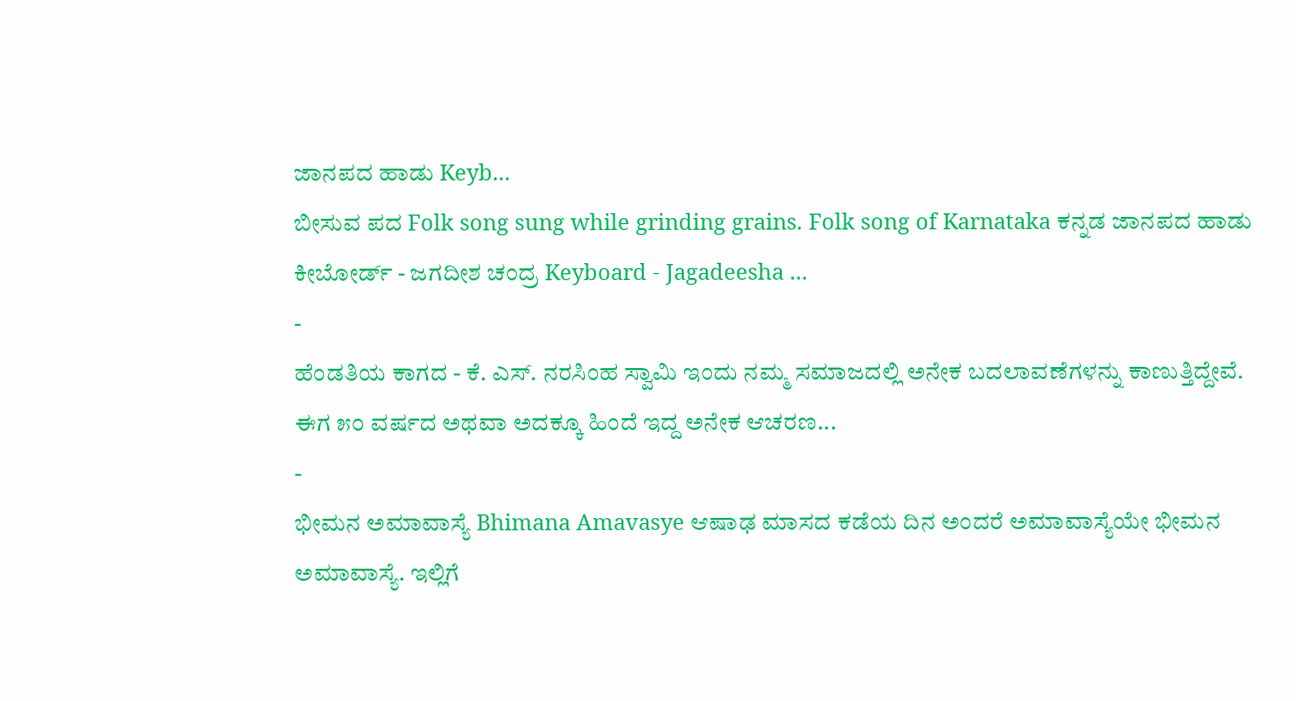ಜಾನಪದ ಹಾಡು Keyb...
ಬೀಸುವ ಪದ Folk song sung while grinding grains. Folk song of Karnataka ಕನ್ನಡ ಜಾನಪದ ಹಾಡು ಕೀಬೋರ್ಡ್ - ಜಗದೀಶ ಚಂದ್ರ Keyboard - Jagadeesha ...
-
ಹೆಂಡತಿಯ ಕಾಗದ - ಕೆ. ಎಸ್. ನರಸಿಂಹ ಸ್ವಾಮಿ ಇಂದು ನಮ್ಮ ಸಮಾಜದಲ್ಲಿ ಅನೇಕ ಬದಲಾವಣೆಗಳನ್ನು ಕಾಣುತ್ತಿದ್ದೇವೆ. ಈಗ ೫೦ ವರ್ಷದ ಅಥವಾ ಅದಕ್ಕೂ ಹಿಂದೆ ಇದ್ದ ಅನೇಕ ಆಚರಣ...
-
ಭೀಮನ ಅಮಾವಾಸ್ಯೆ Bhimana Amavasye ಆಷಾಢ ಮಾಸದ ಕಡೆಯ ದಿನ ಅಂದರೆ ಅಮಾವಾಸ್ಯೆಯೇ ಭೀಮನ ಅಮಾವಾಸ್ಯೆ. ಇಲ್ಲಿಗೆ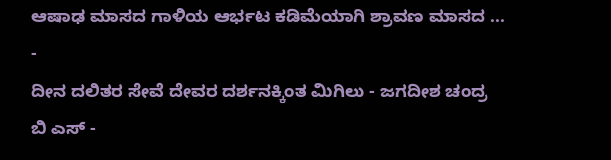ಆಷಾಢ ಮಾಸದ ಗಾಳಿಯ ಆರ್ಭಟ ಕಡಿಮೆಯಾಗಿ ಶ್ರಾವಣ ಮಾಸದ ...
-
ದೀನ ದಲಿತರ ಸೇವೆ ದೇವರ ದರ್ಶನಕ್ಕಿಂತ ಮಿಗಿಲು - ಜಗದೀಶ ಚಂದ್ರ ಬಿ ಎಸ್ -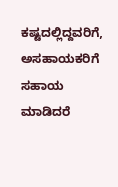ಕಷ್ಟದಲ್ಲಿದ್ದವರಿಗೆ, ಅಸಹಾಯಕರಿಗೆ ಸಹಾಯ ಮಾಡಿದರೆ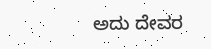ಅದು ದೇವರ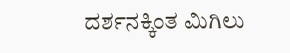ದರ್ಶನಕ್ಕಿಂತ ಮಿಗಿಲು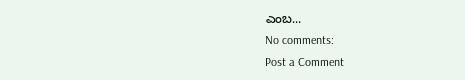ಎಂಬ...
No comments:
Post a Comment